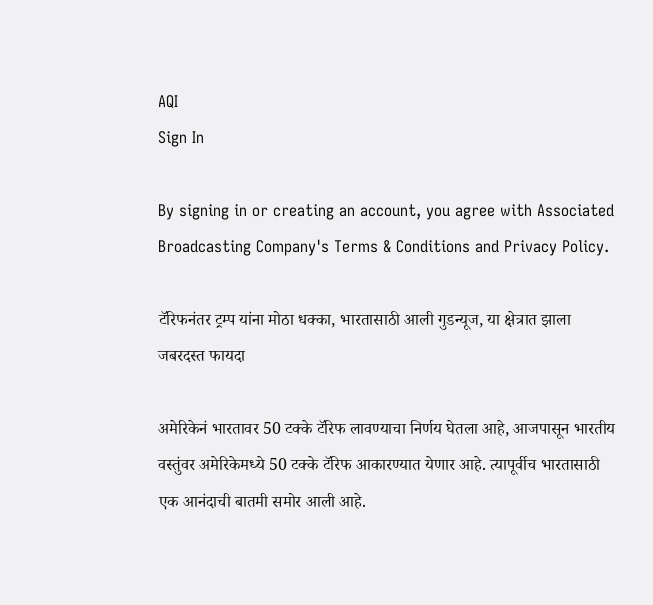AQI
Sign In

By signing in or creating an account, you agree with Associated Broadcasting Company's Terms & Conditions and Privacy Policy.

टॅरिफनंतर ट्रम्प यांना मोठा धक्का, भारतासाठी आली गुडन्यूज, या क्षेत्रात झाला जबरदस्त फायदा

अमेरिकेनं भारतावर 50 टक्के टॅरिफ लावण्याचा निर्णय घेतला आहे, आजपासून भारतीय वस्तुंवर अमेरिकेमध्ये 50 टक्के टॅरिफ आकारण्यात येणार आहे. त्यापूर्वीच भारतासाठी एक आनंदाची बातमी समोर आली आहे.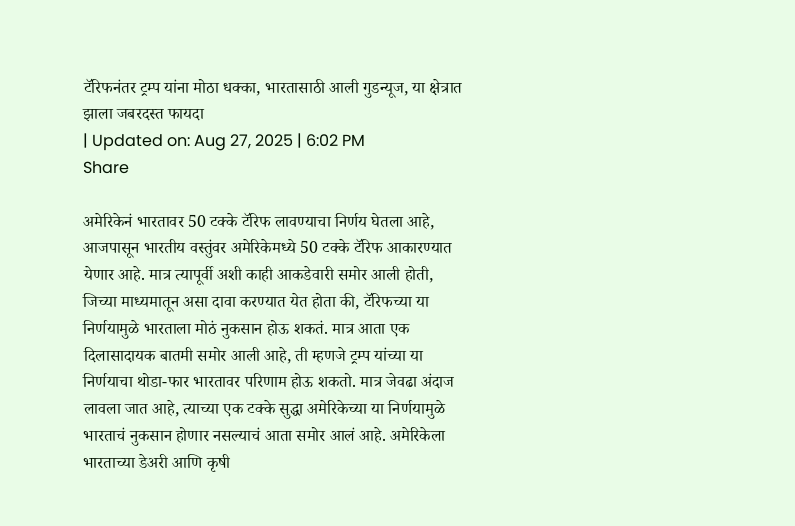टॅरिफनंतर ट्रम्प यांना मोठा धक्का, भारतासाठी आली गुडन्यूज, या क्षेत्रात झाला जबरदस्त फायदा
| Updated on: Aug 27, 2025 | 6:02 PM
Share

अमेरिकेनं भारतावर 50 टक्के टॅरिफ लावण्याचा निर्णय घेतला आहे, आजपासून भारतीय वस्तुंवर अमेरिकेमध्ये 50 टक्के टॅरिफ आकारण्यात येणार आहे. मात्र त्यापूर्वी अशी काही आकडेवारी समोर आली होती, जिच्या माध्यमातून असा दावा करण्यात येत होता की, टॅरिफच्या या निर्णयामुळे भारताला मोठं नुकसान होऊ शकतं. मात्र आता एक दिलासादायक बातमी समोर आली आहे, ती म्हणजे ट्रम्प यांच्या या निर्णयाचा थोडा-फार भारतावर परिणाम होऊ शकतो. मात्र जेवढा अंदाज लावला जात आहे, त्याच्या एक टक्के सुद्धा अमेरिकेच्या या निर्णयामुळे भारताचं नुकसान होणार नसल्याचं आता समोर आलं आहे. अमेरिकेला भारताच्या डेअरी आणि कृषी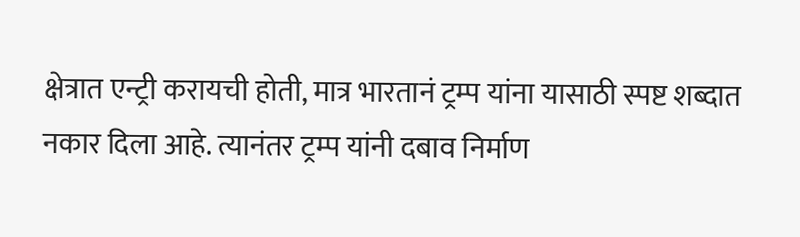क्षेत्रात एन्ट्री करायची होती, मात्र भारतानं ट्रम्प यांना यासाठी स्पष्ट शब्दात नकार दिला आहे. त्यानंतर ट्रम्प यांनी दबाव निर्माण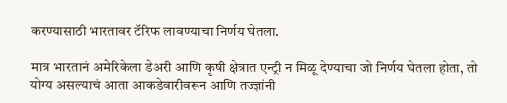करण्यासाठी भारतावर टॅरिफ लावण्याचा निर्णय घेतला.

मात्र भारतानं अमेरिकेला डेअरी आणि कृषी क्षेत्रात एन्ट्री न मिळू देण्याचा जो निर्णय घेतला होता, तो योग्य असल्याचं आता आकडेवारीवरून आणि तज्ज्ञांनी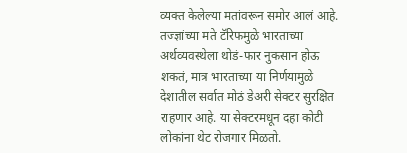व्यक्त केलेल्या मतांवरून समोर आलं आहे. तज्ज्ञांच्या मते टॅरिफमुळे भारताच्या अर्थव्यवस्थेला थोडं-फार नुकसान होऊ शकतं, मात्र भारताच्या या निर्णयामुळे देशातील सर्वात मोठं डेअरी सेक्टर सुरक्षित राहणार आहे. या सेक्टरमधून दहा कोटी लोकांना थेट रोजगार मिळतो.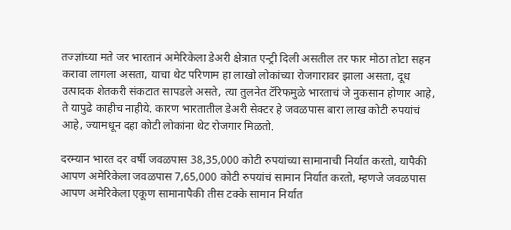तज्ज्ञांच्या मते जर भारतानं अमेरिकेला डेअरी क्षेत्रात एन्ट्री दिली असतील तर फार मोठा तोटा सहन करावा लागला असता, याचा थेट परिणाम हा लाखो लोकांच्या रोजगारावर झाला असता, दूध उत्पादक शेतकरी संकटात सापडले असते, त्या तुलनेत टॅरिफमुळे भारताचं जे नुकसान होणार आहे, ते यापुढे काहीच नाहीये. कारण भारतातील डेअरी सेक्टर हे जवळपास बारा लाख कोटी रुपयांचं आहे, ज्यामधून दहा कोटी लोकांना थेट रोजगार मिळतो.

दरम्यान भारत दर वर्षी जवळपास 38,35,000 कोटी रुपयांच्या सामानाची निर्यात करतो, यापैकी आपण अमेरिकेला जवळपास 7,65,000 कोटी रुपयांचं सामान निर्यात करतो, म्हणजे जवळपास आपण अमेरिकेला एकूण सामानापैकी तीस टक्के सामान निर्यात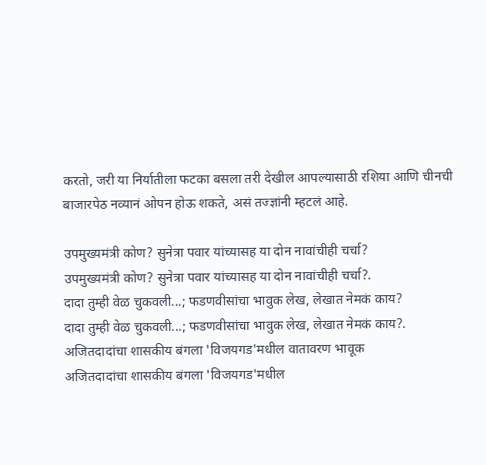करतो, जरी या निर्यातीला फटका बसला तरी देखील आपल्यासाठी रशिया आणि चीनची बाजारपेठ नव्यानं ओपन होऊ शकते, असं तज्ज्ञांनी म्हटलं आहे.

उपमुख्यमंत्री कोण? सुनेत्रा पवार यांच्यासह या दोन नावांचीही चर्चा?
उपमुख्यमंत्री कोण? सुनेत्रा पवार यांच्यासह या दोन नावांचीही चर्चा?.
दादा तुम्ही वेळ चुकवली...; फडणवीसांचा भावुक लेख, लेखात नेमकं काय?
दादा तुम्ही वेळ चुकवली...; फडणवीसांचा भावुक लेख, लेखात नेमकं काय?.
अजितदादांचा शासकीय बंगला 'विजयगड'मधील वातावरण भावूक
अजितदादांचा शासकीय बंगला 'विजयगड'मधील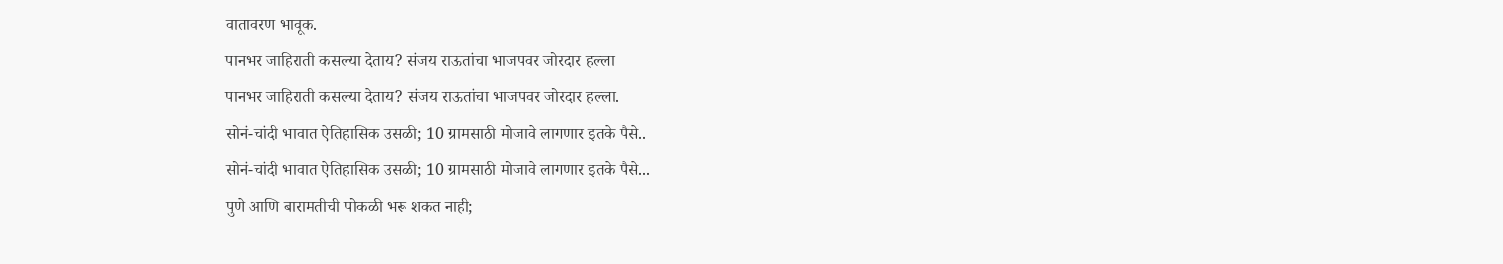वातावरण भावूक.
पानभर जाहिराती कसल्या देताय? संजय राऊतांचा भाजपवर जोरदार हल्ला
पानभर जाहिराती कसल्या देताय? संजय राऊतांचा भाजपवर जोरदार हल्ला.
सोनं-चांदी भावात ऐतिहासिक उसळी; 10 ग्रामसाठी मोजावे लागणार इतके पैसे..
सोनं-चांदी भावात ऐतिहासिक उसळी; 10 ग्रामसाठी मोजावे लागणार इतके पैसे...
पुणे आणि बारामतीची पोकळी भरू शकत नाही;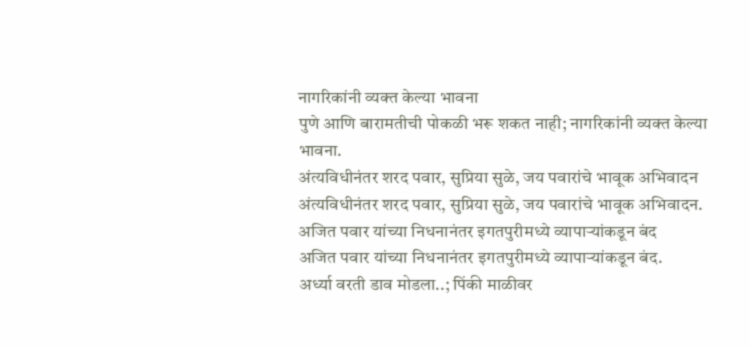नागरिकांनी व्यक्त केल्या भावना
पुणे आणि बारामतीची पोकळी भरू शकत नाही; नागरिकांनी व्यक्त केल्या भावना.
अंत्यविधीनंतर शरद पवार, सुप्रिया सुळे, जय पवारांचे भावूक अभिवादन
अंत्यविधीनंतर शरद पवार, सुप्रिया सुळे, जय पवारांचे भावूक अभिवादन.
अजित पवार यांच्या निधनानंतर इगतपुरीमध्ये व्यापाऱ्यांकडून बंद
अजित पवार यांच्या निधनानंतर इगतपुरीमध्ये व्यापाऱ्यांकडून बंद.
अर्ध्या वरती डाव मोडला..; पिंकी माळीवर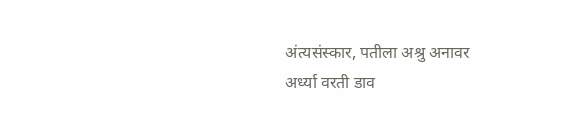अंत्यसंस्कार, पतीला अश्रु अनावर
अर्ध्या वरती डाव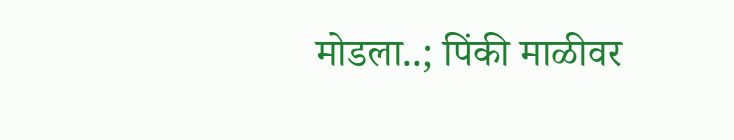मोडला..; पिंकी माळीवर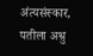अंत्यसंस्कार, पतीला अश्रु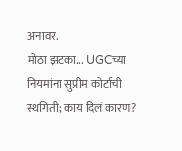अनावर.
मोठा झटका... UGCच्या नियमांना सुप्रीम कोर्टाची स्थगिती; काय दिलं कारण?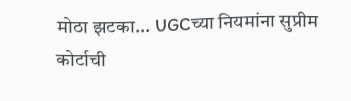मोठा झटका... UGCच्या नियमांना सुप्रीम कोर्टाची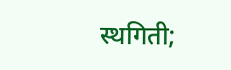स्थगिती;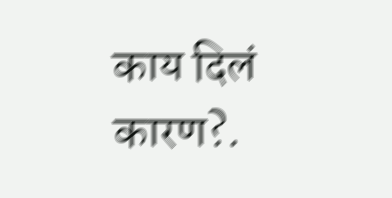काय दिलं कारण?.